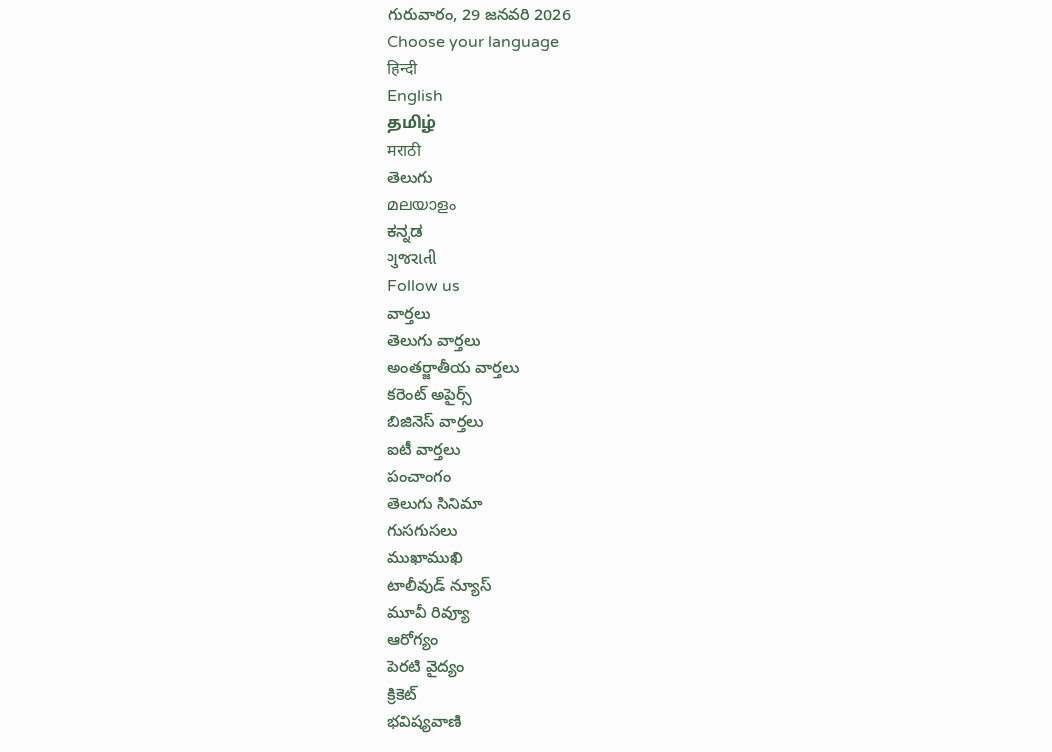గురువారం, 29 జనవరి 2026
Choose your language
हिन्दी
English
தமிழ்
मराठी
తెలుగు
മലയാളം
ಕನ್ನಡ
ગુજરાતી
Follow us
వార్తలు
తెలుగు వార్తలు
అంతర్జాతీయ వార్తలు
కరెంట్ అపైర్స్
బిజినెస్ వార్తలు
ఐటీ వార్తలు
పంచాంగం
తెలుగు సినిమా
గుసగుసలు
ముఖాముఖి
టాలీవుడ్ న్యూస్
మూవీ రివ్యూ
ఆరోగ్యం
పెరటి వైద్యం
క్రికెట్
భవిష్యవాణి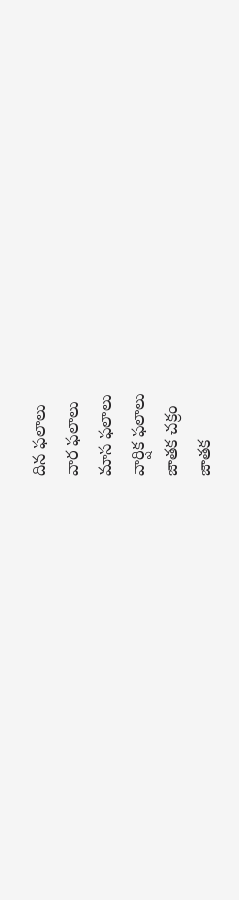దిన ఫలాలు
వార ఫలాలు
మాస ఫలాలు
వార్షిక ఫలాలు
జాతక చక్రం
జాతక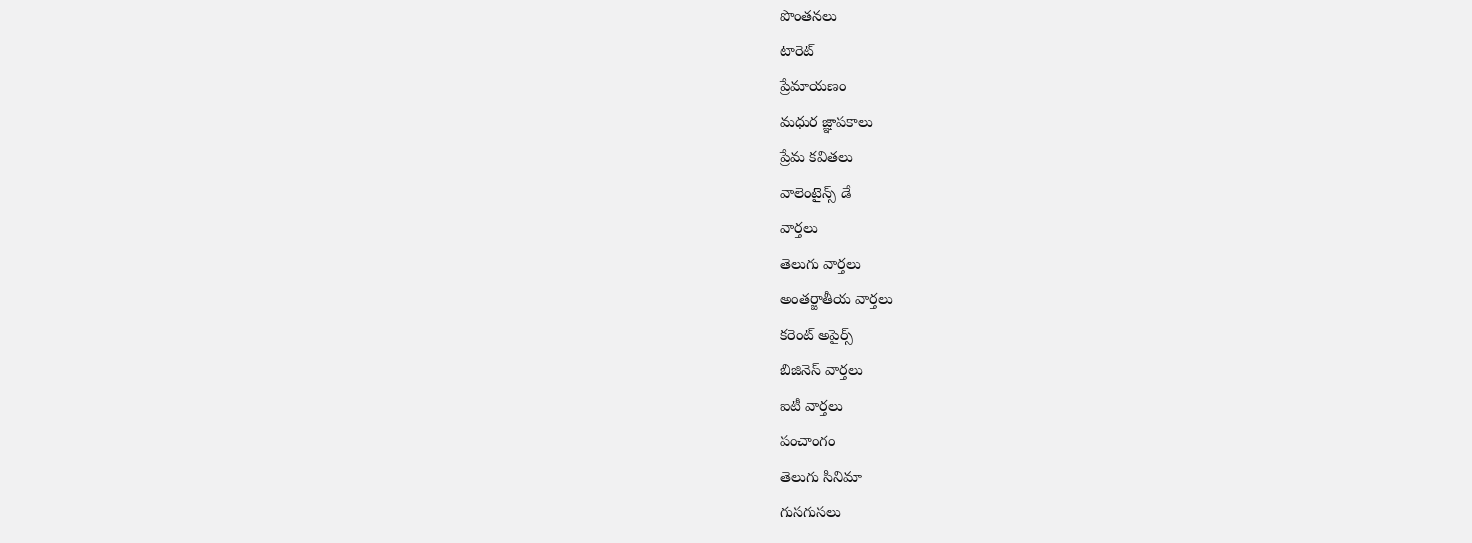పొంతనలు
టారెట్
ప్రేమాయణం
మధుర జ్ఞాపకాలు
ప్రేమ కవితలు
వాలెంటైన్స్ డే
వార్తలు
తెలుగు వార్తలు
అంతర్జాతీయ వార్తలు
కరెంట్ అపైర్స్
బిజినెస్ వార్తలు
ఐటీ వార్తలు
పంచాంగం
తెలుగు సినిమా
గుసగుసలు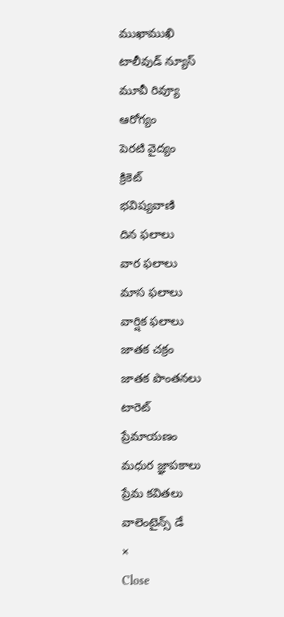ముఖాముఖి
టాలీవుడ్ న్యూస్
మూవీ రివ్యూ
ఆరోగ్యం
పెరటి వైద్యం
క్రికెట్
భవిష్యవాణి
దిన ఫలాలు
వార ఫలాలు
మాస ఫలాలు
వార్షిక ఫలాలు
జాతక చక్రం
జాతక పొంతనలు
టారెట్
ప్రేమాయణం
మధుర జ్ఞాపకాలు
ప్రేమ కవితలు
వాలెంటైన్స్ డే
×
Close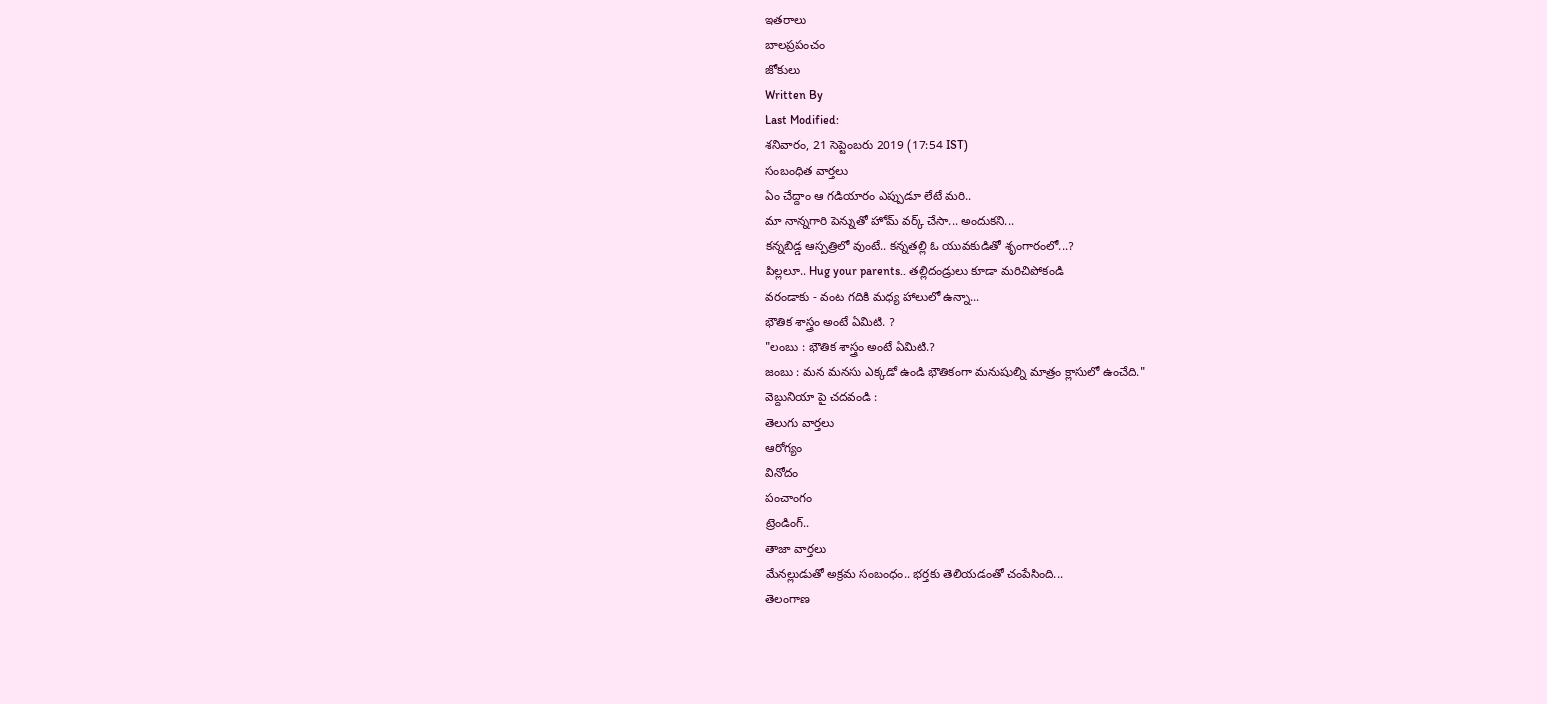ఇతరాలు
బాలప్రపంచం
జోకులు
Written By
Last Modified:
శనివారం, 21 సెప్టెంబరు 2019 (17:54 IST)
సంబంధిత వార్తలు
ఏం చేద్దాం ఆ గడియారం ఎప్పుడూ లేటే మరి..
మా నాన్నగారి పెన్నుతో హోమ్ వర్క్ చేసా... అందుకని...
కన్నబిడ్డ ఆస్పత్రిలో వుంటే.. కన్నతల్లి ఓ యువకుడితో శృంగారంలో...?
పిల్లలూ.. Hug your parents.. తల్లిదండ్రులు కూడా మరిచిపోకండి
వరండాకు - వంట గదికి మధ్య హాలులో ఉన్నా...
భౌతిక శాస్త్రం అంటే ఏమిటి. ?
"లంబు : భౌతిక శాస్త్రం అంటే ఏమిటి.?
జంబు : మన మనసు ఎక్కడో ఉండి భౌతికంగా మనుషుల్ని మాత్రం క్లాసులో ఉంచేది."
వెబ్దునియా పై చదవండి :
తెలుగు వార్తలు
ఆరోగ్యం
వినోదం
పంచాంగం
ట్రెండింగ్..
తాజా వార్తలు
మేనల్లుడుతో అక్రమ సంబంధం.. భర్తకు తెలియడంతో చంపేసింది...
తెలంగాణ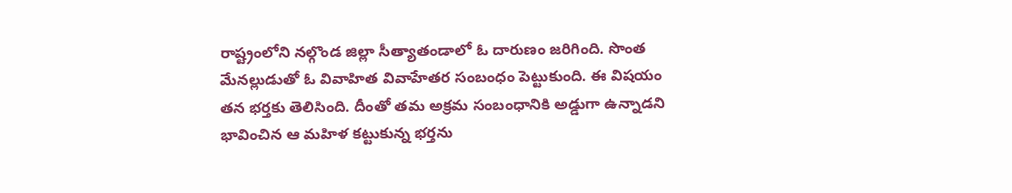రాష్ట్రంలోని నల్గొండ జిల్లా సీత్యాతండాలో ఓ దారుణం జరిగింది. సొంత మేనల్లుడుతో ఓ వివాహిత వివాహేతర సంబంధం పెట్టుకుంది. ఈ విషయం తన భర్తకు తెలిసింది. దీంతో తమ అక్రమ సంబంధానికి అడ్డుగా ఉన్నాడని భావించిన ఆ మహిళ కట్టుకున్న భర్తను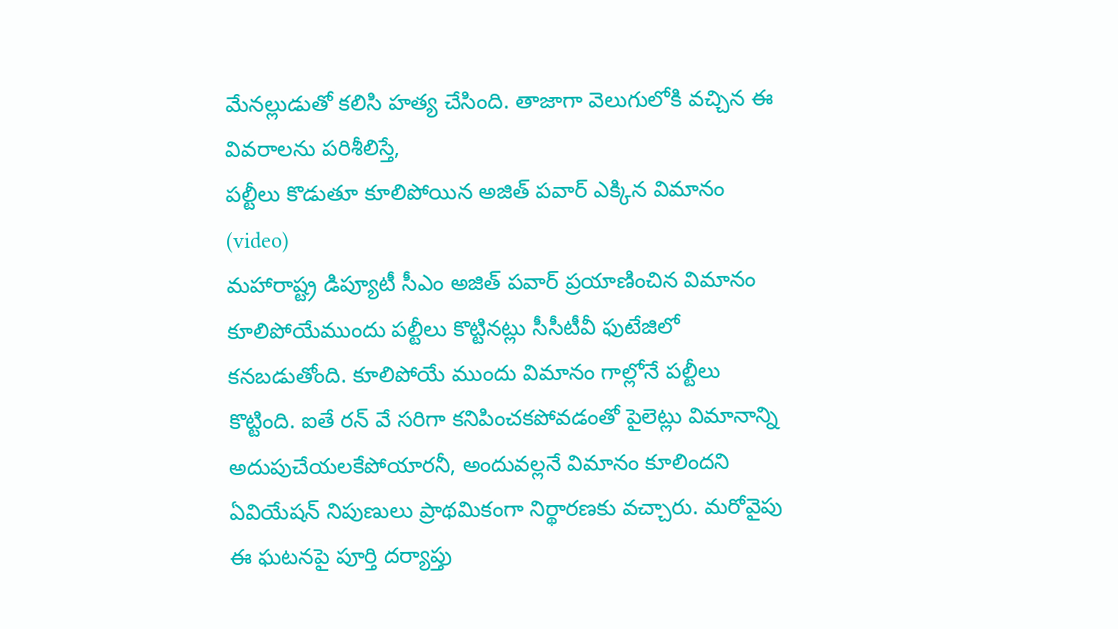మేనల్లుడుతో కలిసి హత్య చేసింది. తాజాగా వెలుగులోకి వచ్చిన ఈ వివరాలను పరిశీలిస్తే,
పల్టీలు కొడుతూ కూలిపోయిన అజిత్ పవార్ ఎక్కిన విమానం (video)
మహారాష్ట్ర డిప్యూటీ సీఎం అజిత్ పవార్ ప్రయాణించిన విమానం కూలిపోయేముందు పల్టీలు కొట్టినట్లు సీసీటీవీ ఫుటేజిలో కనబడుతోంది. కూలిపోయే ముందు విమానం గాల్లోనే పల్టీలు కొట్టింది. ఐతే రన్ వే సరిగా కనిపించకపోవడంతో పైలెట్లు విమానాన్ని అదుపుచేయలకేపోయారనీ, అందువల్లనే విమానం కూలిందని ఏవియేషన్ నిపుణులు ప్రాథమికంగా నిర్థారణకు వచ్చారు. మరోవైపు ఈ ఘటనపై పూర్తి దర్యాప్తు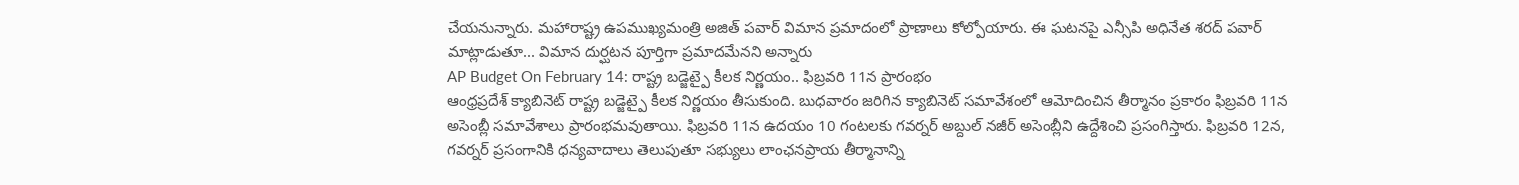చేయనున్నారు. మహారాష్ట్ర ఉపముఖ్యమంత్రి అజిత్ పవార్ విమాన ప్రమాదంలో ప్రాణాలు కోల్పోయారు. ఈ ఘటనపై ఎన్సీపి అధినేత శరద్ పవార్ మాట్లాడుతూ... విమాన దుర్ఘటన పూర్తిగా ప్రమాదమేనని అన్నారు
AP Budget On February 14: రాష్ట్ర బడ్జెట్పై కీలక నిర్ణయం.. ఫిబ్రవరి 11న ప్రారంభం
ఆంధ్రప్రదేశ్ క్యాబినెట్ రాష్ట్ర బడ్జెట్పై కీలక నిర్ణయం తీసుకుంది. బుధవారం జరిగిన క్యాబినెట్ సమావేశంలో ఆమోదించిన తీర్మానం ప్రకారం ఫిబ్రవరి 11న అసెంబ్లీ సమావేశాలు ప్రారంభమవుతాయి. ఫిబ్రవరి 11న ఉదయం 10 గంటలకు గవర్నర్ అబ్దుల్ నజీర్ అసెంబ్లీని ఉద్దేశించి ప్రసంగిస్తారు. ఫిబ్రవరి 12న, గవర్నర్ ప్రసంగానికి ధన్యవాదాలు తెలుపుతూ సభ్యులు లాంఛనప్రాయ తీర్మానాన్ని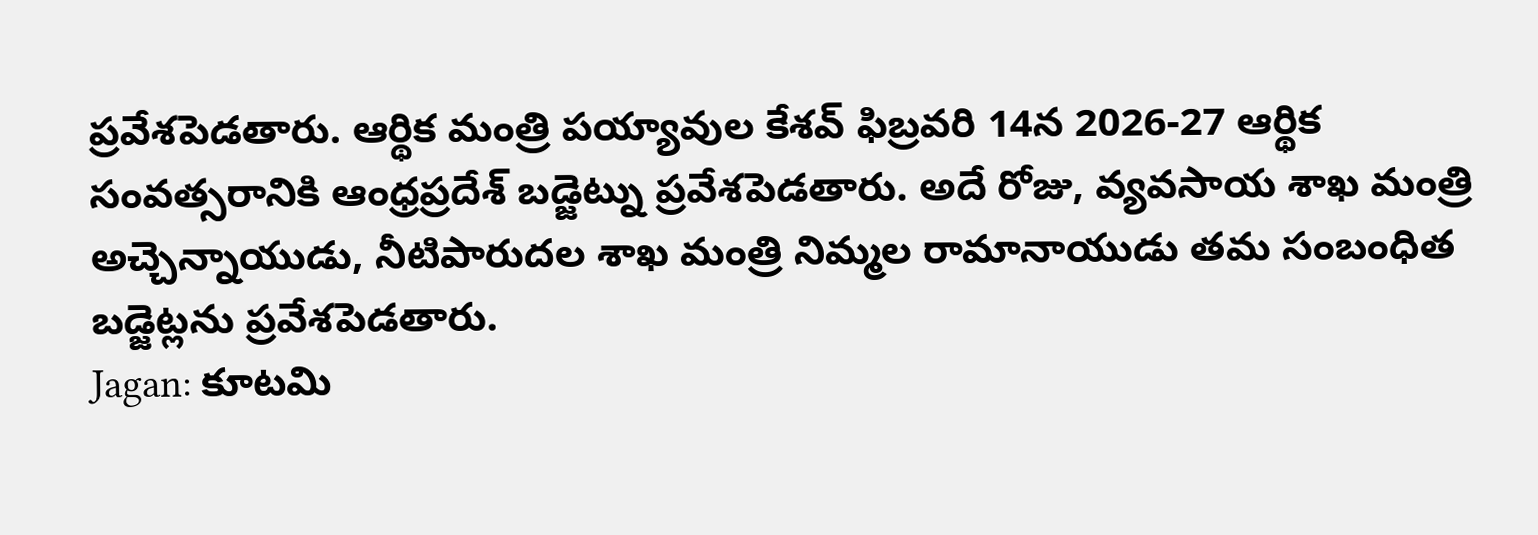ప్రవేశపెడతారు. ఆర్థిక మంత్రి పయ్యావుల కేశవ్ ఫిబ్రవరి 14న 2026-27 ఆర్థిక సంవత్సరానికి ఆంధ్రప్రదేశ్ బడ్జెట్ను ప్రవేశపెడతారు. అదే రోజు, వ్యవసాయ శాఖ మంత్రి అచ్చెన్నాయుడు, నీటిపారుదల శాఖ మంత్రి నిమ్మల రామానాయుడు తమ సంబంధిత బడ్జెట్లను ప్రవేశపెడతారు.
Jagan: కూటమి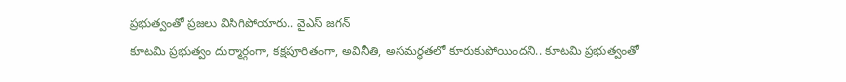ప్రభుత్వంతో ప్రజలు విసిగిపోయారు.. వైఎస్ జగన్
కూటమి ప్రభుత్వం దుర్మార్గంగా, కక్షపూరితంగా, అవినీతి, అసమర్థతలో కూరుకుపోయిందని.. కూటమి ప్రభుత్వంతో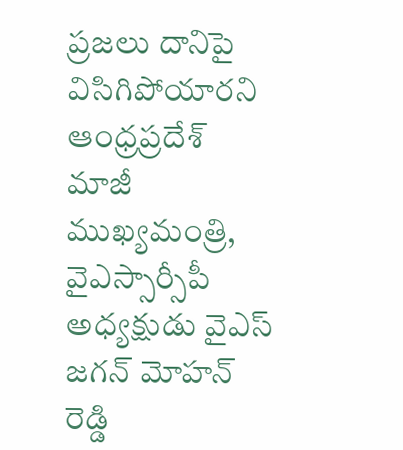ప్రజలు దానిపై విసిగిపోయారని ఆంధ్రప్రదేశ్ మాజీ ముఖ్యమంత్రి, వైఎస్సార్సీపీ అధ్యక్షుడు వైఎస్ జగన్ మోహన్ రెడ్డి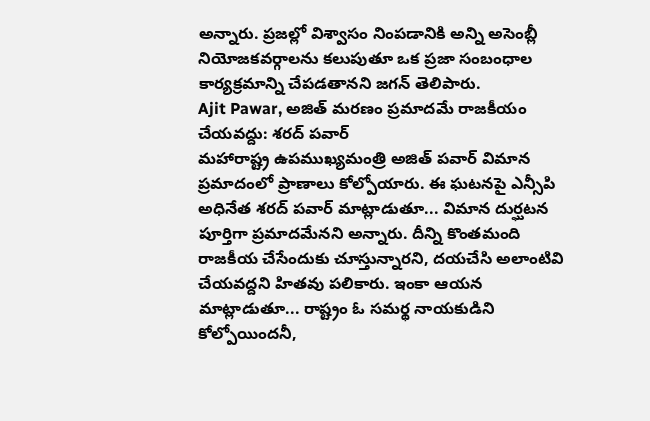అన్నారు. ప్రజల్లో విశ్వాసం నింపడానికి అన్ని అసెంబ్లీ నియోజకవర్గాలను కలుపుతూ ఒక ప్రజా సంబంధాల కార్యక్రమాన్ని చేపడతానని జగన్ తెలిపారు.
Ajit Pawar, అజిత్ మరణం ప్రమాదమే రాజకీయం చేయవద్దు: శరద్ పవార్
మహారాష్ట్ర ఉపముఖ్యమంత్రి అజిత్ పవార్ విమాన ప్రమాదంలో ప్రాణాలు కోల్పోయారు. ఈ ఘటనపై ఎన్సీపి అధినేత శరద్ పవార్ మాట్లాడుతూ... విమాన దుర్ఘటన పూర్తిగా ప్రమాదమేనని అన్నారు. దీన్ని కొంతమంది రాజకీయ చేసేందుకు చూస్తున్నారని, దయచేసి అలాంటివి చేయవద్దని హితవు పలికారు. ఇంకా ఆయన మాట్లాడుతూ... రాష్ట్రం ఓ సమర్థ నాయకుడిని కోల్పోయిందనీ,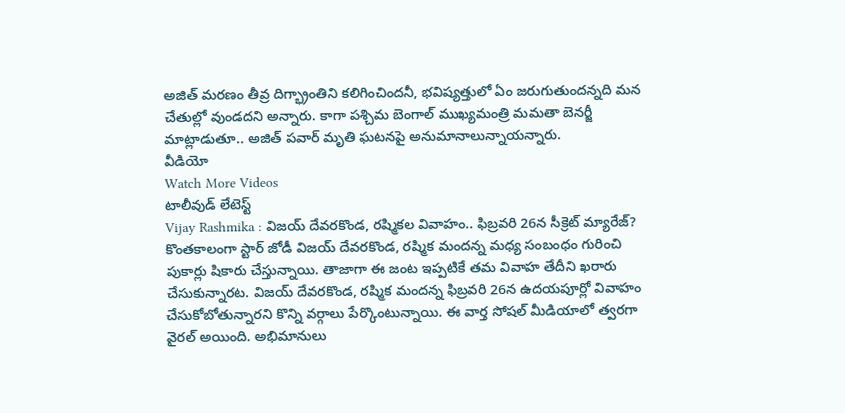అజిత్ మరణం తీవ్ర దిగ్భ్రాంతిని కలిగించిందనీ, భవిష్యత్తులో ఏం జరుగుతుందన్నది మన చేతుల్లో వుండదని అన్నారు. కాగా పశ్చిమ బెంగాల్ ముఖ్యమంత్రి మమతా బెనర్జీ మాట్లాడుతూ.. అజిత్ పవార్ మృతి ఘటనపై అనుమానాలున్నాయన్నారు.
వీడియో
Watch More Videos
టాలీవుడ్ లేటెస్ట్
Vijay Rashmika : విజయ్ దేవరకొండ, రష్మికల వివాహం.. ఫిబ్రవరి 26న సీక్రెట్ మ్యారేజ్?
కొంతకాలంగా స్టార్ జోడీ విజయ్ దేవరకొండ, రష్మిక మందన్న మధ్య సంబంధం గురించి పుకార్లు షికారు చేస్తున్నాయి. తాజాగా ఈ జంట ఇప్పటికే తమ వివాహ తేదీని ఖరారు చేసుకున్నారట. విజయ్ దేవరకొండ, రష్మిక మందన్న ఫిబ్రవరి 26న ఉదయపూర్లో వివాహం చేసుకోబోతున్నారని కొన్ని వర్గాలు పేర్కొంటున్నాయి. ఈ వార్త సోషల్ మీడియాలో త్వరగా వైరల్ అయింది. అభిమానులు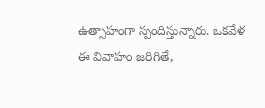ఉత్సాహంగా స్పందిస్తున్నారు. ఒకవేళ ఈ వివాహం జరిగితే,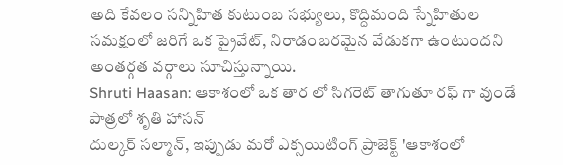అది కేవలం సన్నిహిత కుటుంబ సభ్యులు, కొద్దిమంది స్నేహితుల సమక్షంలో జరిగే ఒక ప్రైవేట్, నిరాడంబరమైన వేడుకగా ఉంటుందని అంతర్గత వర్గాలు సూచిస్తున్నాయి.
Shruti Haasan: ఆకాశంలో ఒక తార లో సిగరెట్ తాగుతూ రఫ్ గా వుండే పాత్రలో శృతి హాసన్
దుల్కర్ సల్మాన్, ఇప్పుడు మరో ఎక్సయిటింగ్ ప్రాజెక్ట్ 'ఆకాశంలో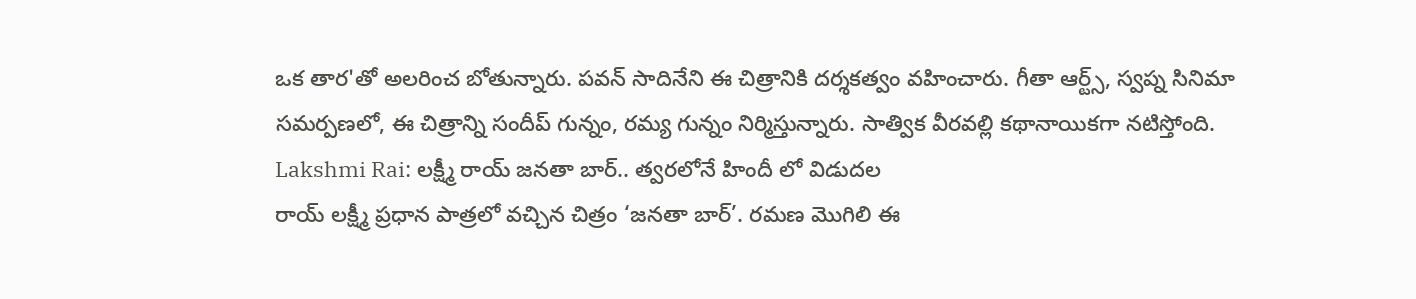ఒక తార'తో అలరించ బోతున్నారు. పవన్ సాదినేని ఈ చిత్రానికి దర్శకత్వం వహించారు. గీతా ఆర్ట్స్, స్వప్న సినిమా సమర్పణలో, ఈ చిత్రాన్ని సందీప్ గున్నం, రమ్య గున్నం నిర్మిస్తున్నారు. సాత్విక వీరవల్లి కథానాయికగా నటిస్తోంది.
Lakshmi Rai: లక్ష్మీ రాయ్ జనతా బార్.. త్వరలోనే హిందీ లో విడుదల
రాయ్ లక్ష్మీ ప్రధాన పాత్రలో వచ్చిన చిత్రం ‘జనతా బార్’. రమణ మొగిలి ఈ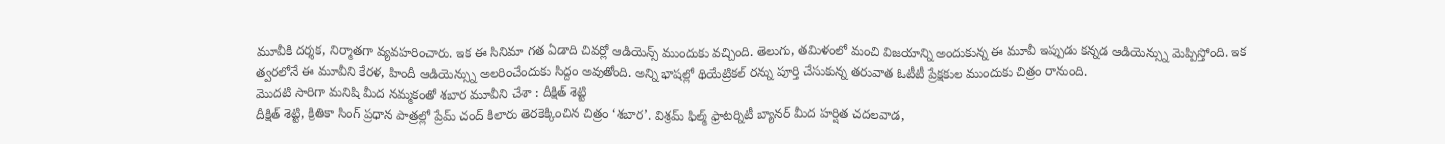మూవీకి దర్శక, నిర్మాతగా వ్యవహరించారు. ఇక ఈ సినిమా గత ఏడాది చివర్లో ఆడియెన్స్ ముందుకు వచ్చింది. తెలుగు, తమిళంలో మంచి విజయాన్ని అందుకున్న ఈ మూవీ ఇప్పుడు కన్నడ ఆడియెన్స్ను మెప్పిస్తోంది. ఇక త్వరలోనే ఈ మూవీని కేరళ, హిందీ ఆడియెన్స్ను అలరించేందుకు సిద్దం అవుతోంది. అన్ని భాషల్లో థియేట్రికల్ రన్ను పూర్తి చేసుకున్న తరువాత ఓటీటీ ప్రేక్షకుల ముందుకు చిత్రం రానుంది.
మొదటి సారిగా మనిషి మీద నమ్మకంతో శబార మూవీని చేశా : దీక్షిత్ శెట్టి
దీక్షిత్ శెట్టి, క్రితికా సింగ్ ప్రధాన పాత్రల్లో ప్రేమ్ చంద్ కిలారు తెరకెక్కించిన చిత్రం ‘శబార’. విశ్రమ్ ఫిల్మ్ ఫ్రాటర్నిటీ బ్యానర్ మీద హర్షిత చదలవాడ,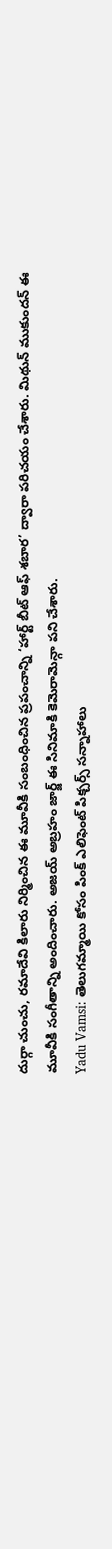దుర్గా చుంచు, రమాదేవి కిలారు నిర్మించిన ఈ మూవీకి సంబంధించిన ప్రపంచాన్ని ‘హార్ట్ బీట్ ఆఫ్ శబార’ ద్వారా పరిచయం చేశారు. మిథున్ ముకుందన్ ఈ మూవీకి సంగీతాన్ని అందించారు. అజయ్ అబ్రహం జార్జ్ ఈ సినిమాకి కెమెరామెన్గా పని చేశారు.
Yadu Vamsi: తెలుగమ్మాయి కోసం పింక్ ఎలిఫెంట్ పిక్చర్స్ సన్నాహాలు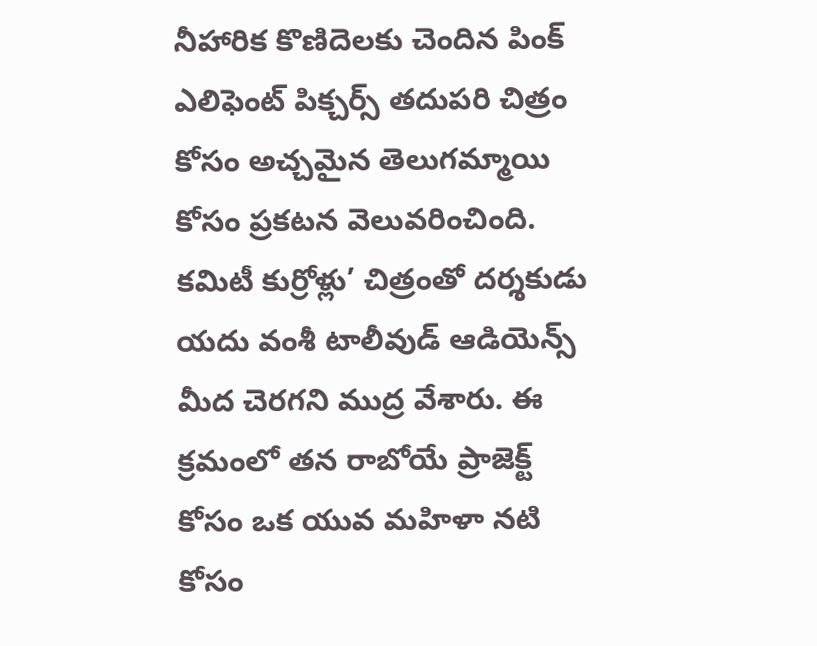నీహారిక కొణిదెలకు చెందిన పింక్ ఎలిఫెంట్ పిక్చర్స్ తదుపరి చిత్రం కోసం అచ్చమైన తెలుగమ్మాయి కోసం ప్రకటన వెలువరించింది. కమిటీ కుర్రోళ్లు’ చిత్రంతో దర్శకుడు యదు వంశీ టాలీవుడ్ ఆడియెన్స్ మీద చెరగని ముద్ర వేశారు. ఈ క్రమంలో తన రాబోయే ప్రాజెక్ట్ కోసం ఒక యువ మహిళా నటి కోసం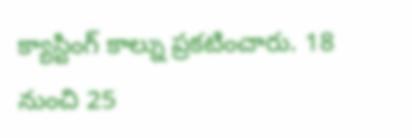క్యాస్టింగ్ కాల్ను ప్రకటించారు. 18 నుంచి 25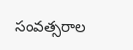సంవత్సరాల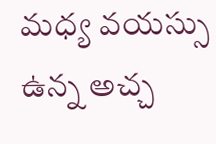మధ్య వయస్సు ఉన్న అచ్చ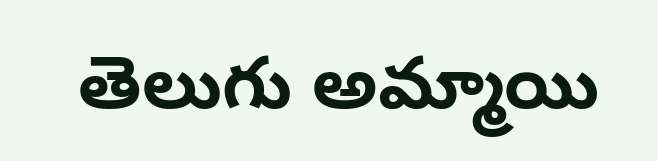తెలుగు అమ్మాయి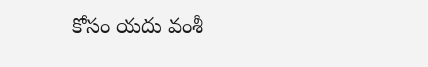కోసం యదు వంశీ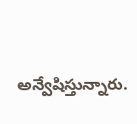అన్వేషిస్తున్నారు.